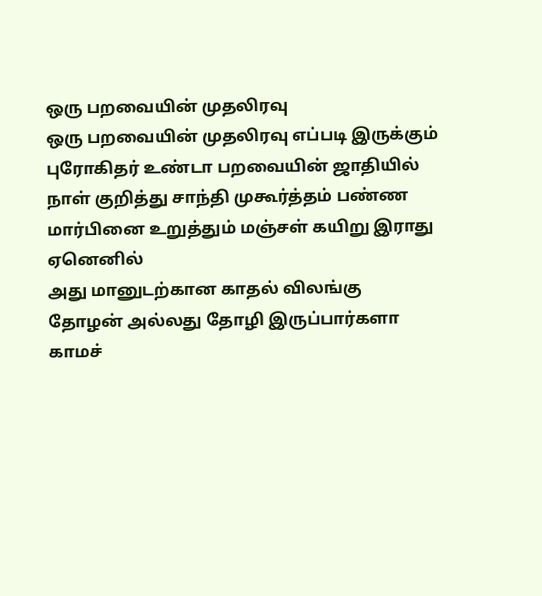ஒரு பறவையின் முதலிரவு
ஒரு பறவையின் முதலிரவு எப்படி இருக்கும்
புரோகிதர் உண்டா பறவையின் ஜாதியில்
நாள் குறித்து சாந்தி முகூர்த்தம் பண்ண
மார்பினை உறுத்தும் மஞ்சள் கயிறு இராது
ஏனெனில்
அது மானுடற்கான காதல் விலங்கு
தோழன் அல்லது தோழி இருப்பார்களா
காமச்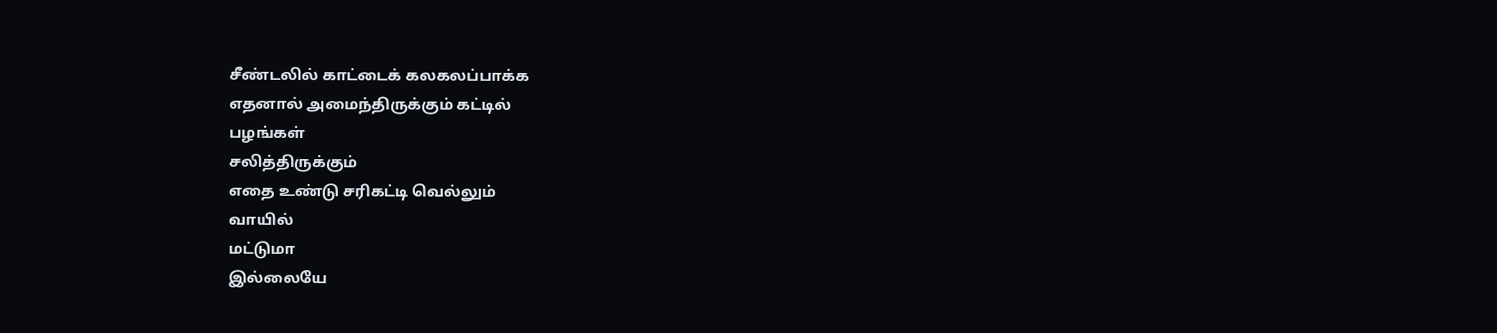சீண்டலில் காட்டைக் கலகலப்பாக்க
எதனால் அமைந்திருக்கும் கட்டில்
பழங்கள்
சலித்திருக்கும்
எதை உண்டு சரிகட்டி வெல்லும்
வாயில்
மட்டுமா
இல்லையே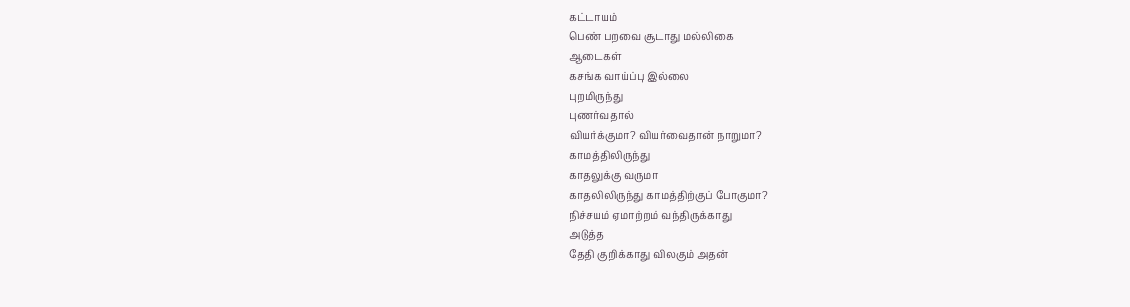கட்டாயம்
பெண் பறவை சூடாது மல்லிகை
ஆடைகள்
கசங்க வாய்ப்பு இல்லை
புறமிருந்து
புணர்வதால்
வியர்க்குமா? வியர்வைதான் நாறுமா?
காமத்திலிருந்து
காதலுக்கு வருமா
காதலிலிருந்து காமத்திற்குப் போகுமா?
நிச்சயம் ஏமாற்றம் வந்திருக்காது
அடுத்த
தேதி குறிக்காது விலகும் அதன்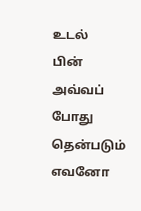உடல்
பின் அவ்வப் போது தென்படும்
எவனோ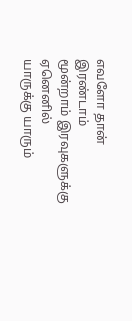எவளோ தான் இரண்டாம்
மூன்றாம் இரவுகளுக்கு
ஏனெனில்
யாருக்கு யாரும்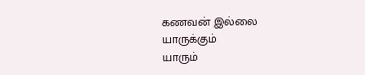கணவன் இல்லை
யாருக்கும்
யாரும்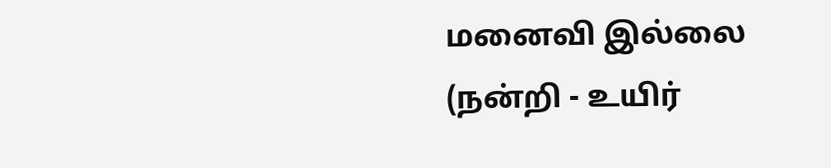மனைவி இல்லை
(நன்றி - உயிர்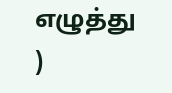எழுத்து
)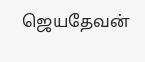ஜெயதேவன்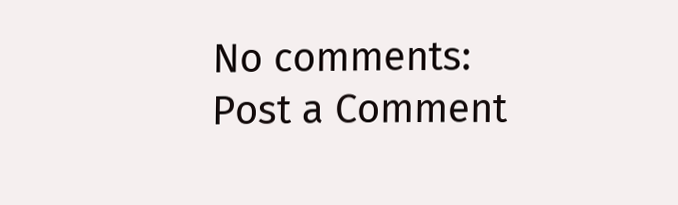No comments:
Post a Comment